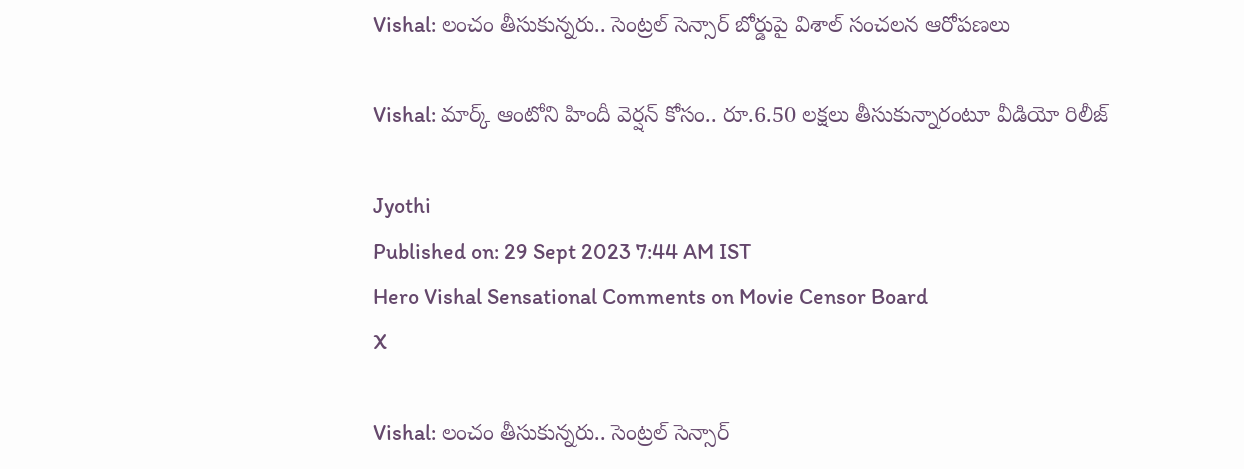Vishal: లంచం తీసుకున్నరు.. సెంట్రల్ సెన్సార్ బోర్డుపై విశాల్ సంచలన ఆరోపణలు

Vishal: మార్క్ ఆంటోని హిందీ వెర్షన్ కోసం.. రూ.6.50 లక్షలు తీసుకున్నారంటూ వీడియో రిలీజ్

Jyothi
Published on: 29 Sept 2023 7:44 AM IST
Hero Vishal Sensational Comments on Movie Censor Board
X

Vishal: లంచం తీసుకున్నరు.. సెంట్రల్ సెన్సార్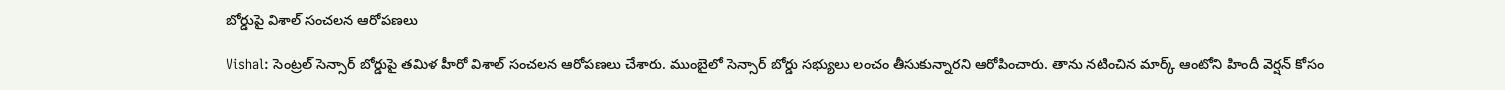బోర్డుపై విశాల్ సంచలన ఆరోపణలు

Vishal: సెంట్రల్ సెన్సార్ బోర్డుపై తమిళ హీరో విశాల్ సంచలన ఆరోపణలు చేశారు. ముంబైలో సెన్సార్ బోర్డు సభ్యులు లంచం తీసుకున్నారని ఆరోపించారు. తాను నటించిన మార్క్ ఆంటోని హిందీ వెర్షన్ కోసం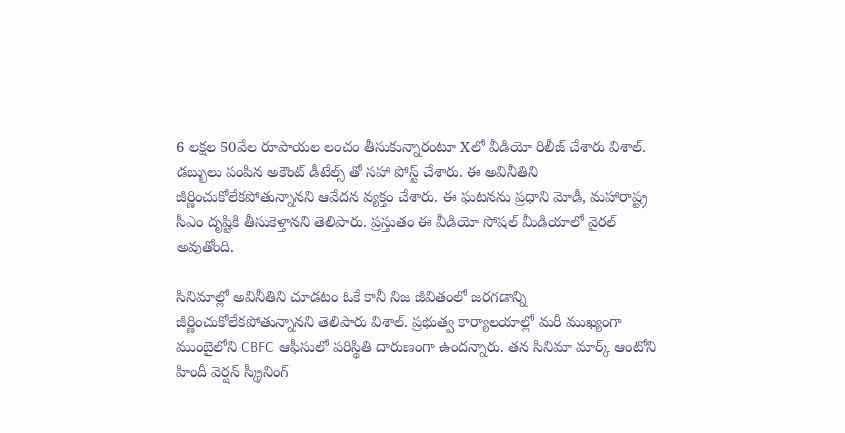6 లక్షల 50వేల రూపాయల లంచం తీసుకున్నారంటూ Xలో వీడియో రిలీజ్ చేశారు విశాల్. డబ్బులు పంపిన అకౌంట్ డీటేల్స్ తో సహా పోస్ట్ చేశారు. ఈ అవినీతిని జీర్ణించుకోలేకపోతున్నానని ఆవేదన వ్యక్తం చేశారు. ఈ ఘటనను ప్రధాని మోడీ, మహారాష్ట్ర సీఎం దృష్టికి తీసుకెళ్తానని తెలిపారు. ప్రస్తుతం ఈ వీడియో సోషల్ మీడియాలో వైరల్ అవుతోంది.

సినిమాల్లో అవినీతిని చూడటం ఓకే కానీ నిజ జీవితంలో జరగడాన్ని జీర్ణించుకోలేకపోతున్నానని తెలిపారు విశాల్. ప్రభుత్వ కార్యాలయాల్లో మరీ ముఖ్యంగా ముంబైలోని CBFC ఆఫీసులో పరిస్థితి దారుణంగా ఉందన్నారు. తన సినిమా మార్క్ ఆంటోని హిందీ వెర్షన్ స్క్రీనింగ్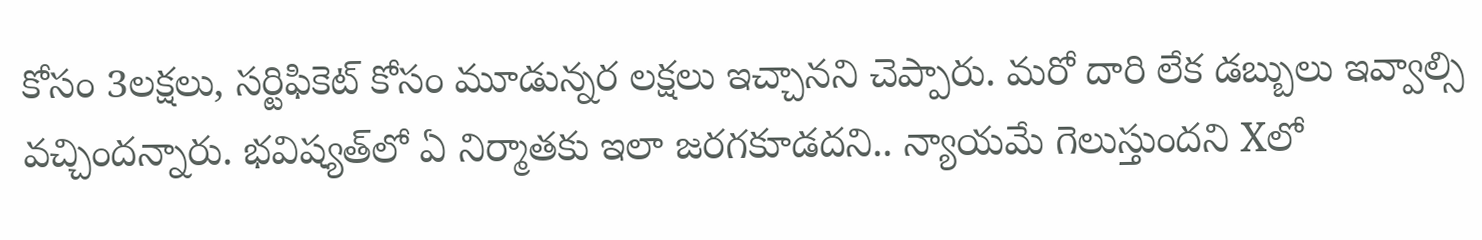కోసం 3లక్షలు, సర్టిఫికెట్ కోసం మూడున్నర లక్షలు ఇచ్చానని చెప్పారు. మరో దారి లేక డబ్బులు ఇవ్వాల్సి వచ్చిందన్నారు. భవిష్యత్‌లో ఏ నిర్మాతకు ఇలా జరగకూడదని.. న్యాయమే గెలుస్తుందని Xలో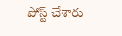పోస్ట్ చేశారు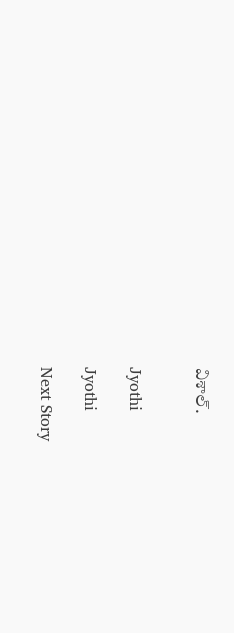విశాల్.


Jyothi

Jyothi

Next Story